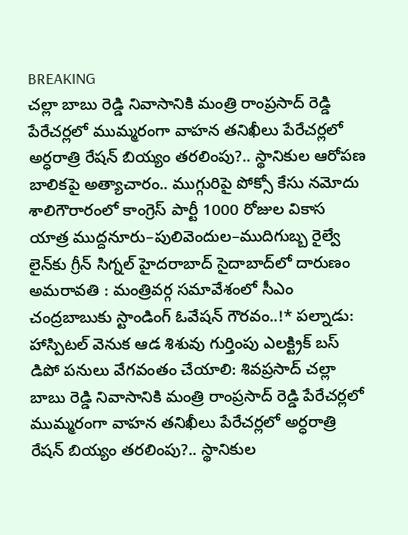BREAKING
చల్లా బాబు రెడ్డి నివాసానికి మంత్రి రాంప్రసాద్ రెడ్డి పేరేచర్లలో ముమ్మరంగా వాహన తనిఖీలు పేరేచర్లలో అర్ధరాత్రి రేషన్ బియ్యం తరలింపు?.. స్థానికుల ఆరోపణ బాలికపై అత్యాచారం.. ముగ్గురిపై పోక్సో కేసు నమోదు శాలిగౌరారంలో కాంగ్రెస్ పార్టీ 1000 రోజుల వికాస యాత్ర ముద్దనూరు–పులివెందుల–ముదిగుబ్బ రైల్వే లైన్‌కు గ్రీన్ సిగ్నల్ హైదరాబాద్ సైదాబాద్‌లో దారుణం అమరావతి : మంత్రివర్గ సమావేశంలో సీఎం చంద్రబాబుకు స్టాండింగ్ ఓవేషన్ గౌరవం..!* పల్నాడు: హాస్పిటల్ వెనుక ఆడ శిశువు గుర్తింపు ఎలక్ట్రిక్ బస్ డిపో పనులు వేగవంతం చేయాలి: శివప్రసాద్ చల్లా బాబు రెడ్డి నివాసానికి మంత్రి రాంప్రసాద్ రెడ్డి పేరేచర్లలో ముమ్మరంగా వాహన తనిఖీలు పేరేచర్లలో అర్ధరాత్రి రేషన్ బియ్యం తరలింపు?.. స్థానికుల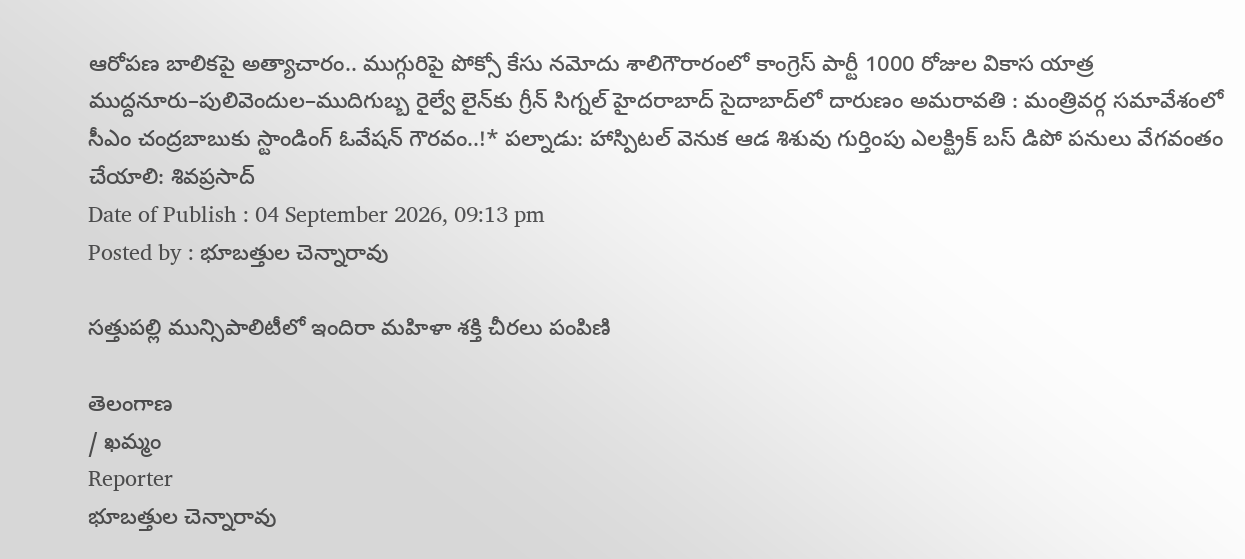ఆరోపణ బాలికపై అత్యాచారం.. ముగ్గురిపై పోక్సో కేసు నమోదు శాలిగౌరారంలో కాంగ్రెస్ పార్టీ 1000 రోజుల వికాస యాత్ర ముద్దనూరు–పులివెందుల–ముదిగుబ్బ రైల్వే లైన్‌కు గ్రీన్ సిగ్నల్ హైదరాబాద్ సైదాబాద్‌లో దారుణం అమరావతి : మంత్రివర్గ సమావేశంలో సీఎం చంద్రబాబుకు స్టాండింగ్ ఓవేషన్ గౌరవం..!* పల్నాడు: హాస్పిటల్ వెనుక ఆడ శిశువు గుర్తింపు ఎలక్ట్రిక్ బస్ డిపో పనులు వేగవంతం చేయాలి: శివప్రసాద్
Date of Publish : 04 September 2026, 09:13 pm
Posted by : భూబత్తుల చెన్నారావు

సత్తుపల్లి మున్సిపాలిటీలో ఇందిరా మహిళా శక్తి చీరలు పంపిణి

తెలంగాణ
/ ఖమ్మం
Reporter
భూబత్తుల చెన్నారావు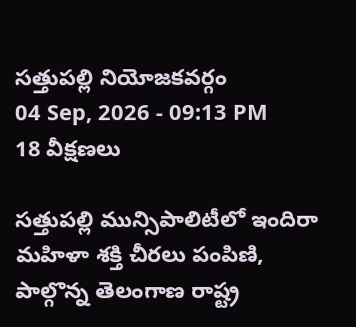సత్తుపల్లి నియోజకవర్గం
04 Sep, 2026 - 09:13 PM
18 వీక్షణలు

సత్తుపల్లి మున్సిపాలిటీలో ఇందిరా మహిళా శక్తి చీరలు పంపిణి, పాల్గొన్న తెలంగాణ రాష్ట్ర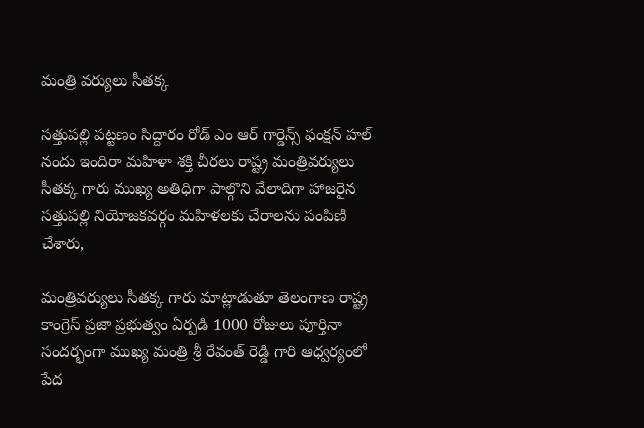మంత్రి వర్యులు సీతక్క

సత్తుపల్లి పట్టణం సిద్దారం రోడ్ ఎం ఆర్ గార్డెన్స్ ఫంక్షన్ హల్ నందు ఇందిరా మహిళా శక్తి చీరలు రాష్ట్ర మంత్రివర్యులు సీతక్క గారు ముఖ్య అతిధిగా పాల్గొని వేలాదిగా హాజరైన సత్తుపల్లి నియోజకవర్గం మహిళలకు చేరాలను పంపిణి చేశారు,

మంత్రివర్యులు సీతక్క గారు మాట్లాడుతూ తెలంగాణ రాష్ట్ర కాంగ్రెస్ ప్రజా ప్రభుత్వం ఏర్పడి 1000 రోజులు పూర్తినా సందర్భంగా ముఖ్య మంత్రి శ్రీ రేవంత్ రెడ్డి గారి ఆధ్వర్యంలో పేద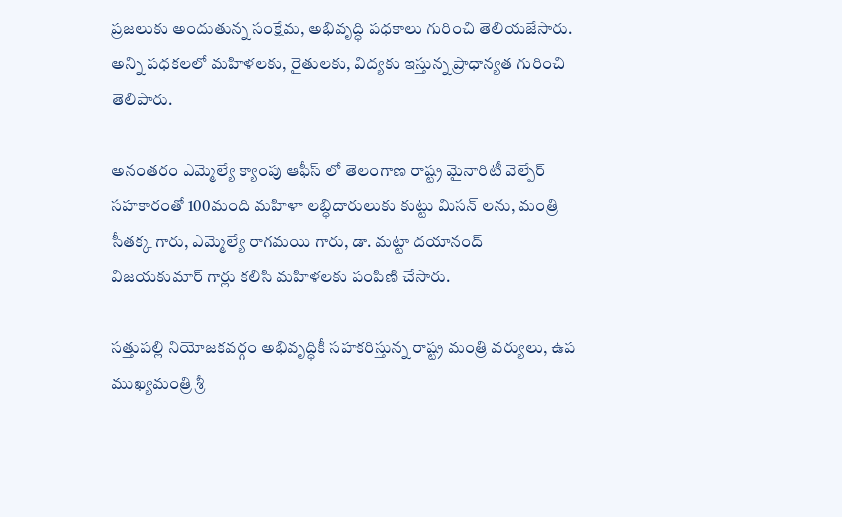ప్రజలుకు అందుతున్న సంక్షేమ, అభివృద్ధి పధకాలు గురించి తెలియజేసారు. అన్ని పధకలలో మహిళలకు, రైతులకు, విద్యకు ఇస్తున్న ప్రాధాన్యత గురించి తెలిపారు.

అనంతరం ఎమ్మెల్యే క్యాంపు ఆఫీస్ లో తెలంగాణ రాష్ట్ర మైనారిటీ వెల్పేర్ సహకారంతో 100మంది మహిళా లబ్ధిదారులుకు కుట్టు మిసన్ లను, మంత్రి సీతక్క గారు, ఎమ్మెల్యే రాగమయి గారు, డా. మట్టా దయానంద్ విజయకుమార్ గార్లు కలిసి మహిళలకు పంపిణి చేసారు.

సత్తుపల్లి నియోజకవర్గం అభివృద్ధికీ సహకరిస్తున్న రాష్ట్ర మంత్రి వర్యులు, ఉప ముఖ్యమంత్రి శ్రీ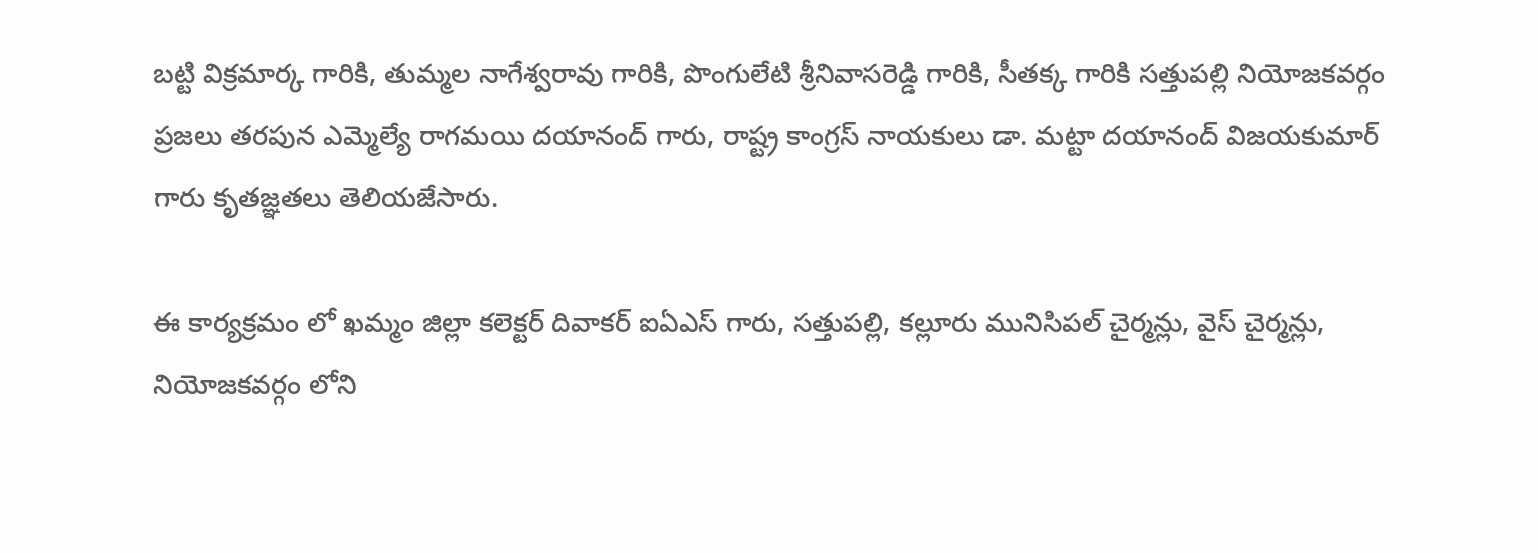బట్టి విక్రమార్క గారికి, తుమ్మల నాగేశ్వరావు గారికి, పొంగులేటి శ్రీనివాసరెడ్డి గారికి, సీతక్క గారికి సత్తుపల్లి నియోజకవర్గం ప్రజలు తరపున ఎమ్మెల్యే రాగమయి దయానంద్ గారు, రాష్ట్ర కాంగ్రస్ నాయకులు డా. మట్టా దయానంద్ విజయకుమార్ గారు కృతజ్ఞతలు తెలియజేసారు.

ఈ కార్యక్రమం లో ఖమ్మం జిల్లా కలెక్టర్ దివాకర్ ఐఏఎస్ గారు, సత్తుపల్లి, కల్లూరు మునిసిపల్ చైర్మన్లు, వైస్ చైర్మన్లు, నియోజకవర్గం లోని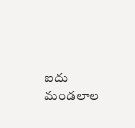ఐదు మండలాల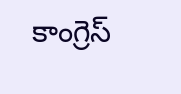కాంగ్రెస్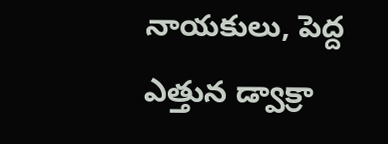నాయకులు, పెద్ద ఎత్తున డ్వాక్రా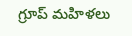గ్రూప్ మహిళలు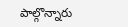పాల్గొన్నారు